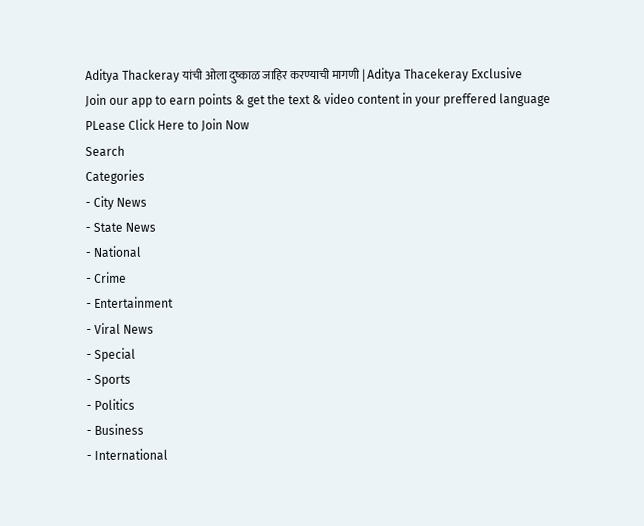Aditya Thackeray यांची ओला दुष्काळ जाहिर करण्याची मागणी | Aditya Thacekeray Exclusive
Join our app to earn points & get the text & video content in your preffered language
PLease Click Here to Join Now
Search
Categories
- City News
- State News
- National
- Crime
- Entertainment
- Viral News
- Special
- Sports
- Politics
- Business
- International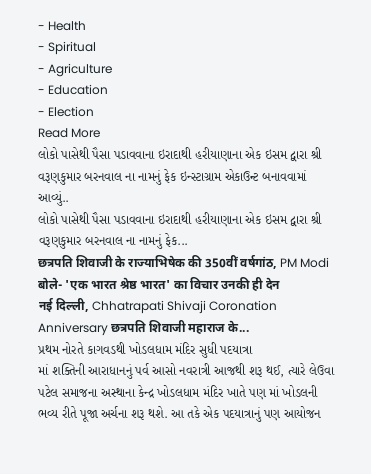- Health
- Spiritual
- Agriculture
- Education
- Election
Read More
લોકો પાસેથી પૈસા પડાવવાના ઇરાદાથી હરીયાણાના એક ઇસમ દ્વારા શ્રી વરૂણકુમાર બરનવાલ ના નામનું ફેક ઇન્સ્ટાગ્રામ એકાઉન્ટ બનાવવામાં આવ્યું..
લોકો પાસેથી પૈસા પડાવવાના ઇરાદાથી હરીયાણાના એક ઇસમ દ્વારા શ્રી વરૂણકુમાર બરનવાલ ના નામનું ફેક...
छत्रपति शिवाजी के राज्याभिषेक की 350वीं वर्षगांठ, PM Modi बोले- 'एक भारत श्रेष्ठ भारत' का विचार उनकी ही देन
नई दिल्ली, Chhatrapati Shivaji Coronation Anniversary छत्रपति शिवाजी महाराज के...
પ્રથમ નોરતે કાગવડથી ખોડલધામ મંદિર સુધી પદયાત્રા
માં શક્તિની આરાધાનનું પર્વ આસો નવરાત્રી આજથી શરૂ થઈ, ત્યારે લેઉવા પટેલ સમાજના અસ્થાના કેન્દ્ર ખોડલધામ મંદિર ખાતે પણ માં ખોડલની ભવ્ય રીતે પૂજા અર્ચના શરૂ થશે. આ તકે એક પદયાત્રાનું પણ આયોજન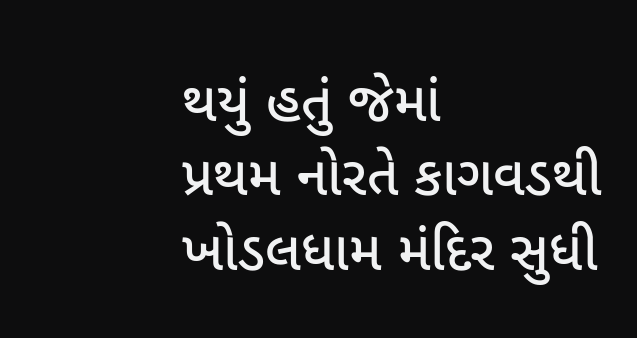થયું હતું જેમાં
પ્રથમ નોરતે કાગવડથી ખોડલધામ મંદિર સુધી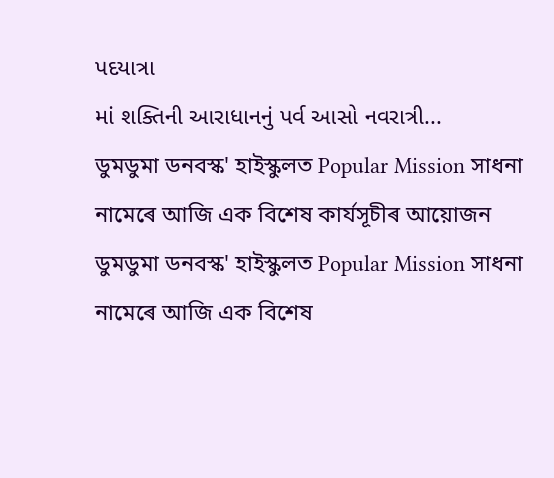પદયાત્રા
માં શક્તિની આરાધાનનું પર્વ આસો નવરાત્રી...
ডুমডুমা ডনবস্ক' হাইস্কুলত Popular Mission সাধনা নামেৰে আজি এক বিশেষ কাৰ্যসূচীৰ আয়োজন
ডুমডুমা ডনবস্ক' হাইস্কুলত Popular Mission সাধনা নামেৰে আজি এক বিশেষ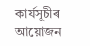কাৰ্যসূচীৰ আয়োজন